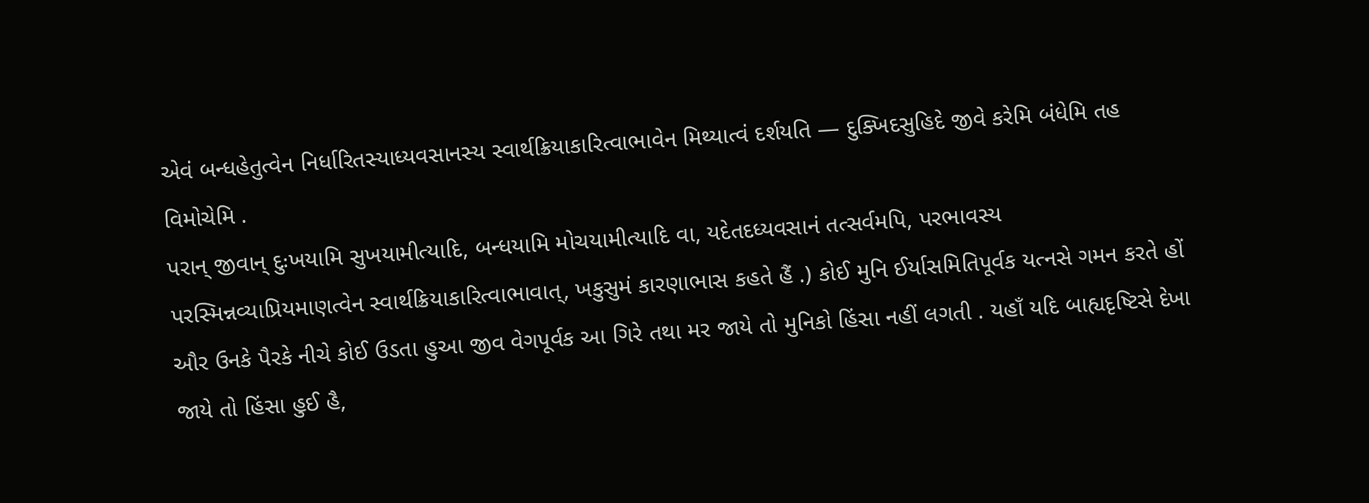એવં બન્ધહેતુત્વેન નિર્ધારિતસ્યાધ્યવસાનસ્ય સ્વાર્થક્રિયાકારિત્વાભાવેન મિથ્યાત્વં દર્શયતિ — દુક્ખિદસુહિદે જીવે કરેમિ બંધેમિ તહ વિમોચેમિ .
પરાન્ જીવાન્ દુઃખયામિ સુખયામીત્યાદિ, બન્ધયામિ મોચયામીત્યાદિ વા, યદેતદધ્યવસાનં તત્સર્વમપિ, પરભાવસ્ય પરસ્મિન્નવ્યાપ્રિયમાણત્વેન સ્વાર્થક્રિયાકારિત્વાભાવાત્, ખકુસુમં કારણાભાસ કહતે હૈં .) કોઈ મુનિ ઈર્યાસમિતિપૂર્વક યત્નસે ગમન કરતે હોં ઔર ઉનકે પૈરકે નીચે કોઈ ઉડતા હુઆ જીવ વેગપૂર્વક આ ગિરે તથા મર જાયે તો મુનિકો હિંસા નહીં લગતી . યહાઁ યદિ બાહ્યદૃષ્ટિસે દેખા જાયે તો હિંસા હુઈ હૈ,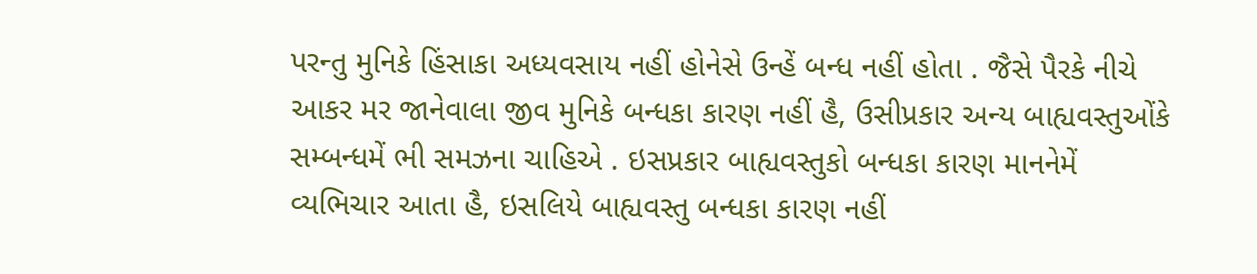પરન્તુ મુનિકે હિંસાકા અધ્યવસાય નહીં હોનેસે ઉન્હેં બન્ધ નહીં હોતા . જૈસે પૈરકે નીચે આકર મર જાનેવાલા જીવ મુનિકે બન્ધકા કારણ નહીં હૈ, ઉસીપ્રકાર અન્ય બાહ્યવસ્તુઓંકે સમ્બન્ધમેં ભી સમઝના ચાહિએ . ઇસપ્રકાર બાહ્યવસ્તુકો બન્ધકા કારણ માનનેમેં વ્યભિચાર આતા હૈ, ઇસલિયે બાહ્યવસ્તુ બન્ધકા કારણ નહીં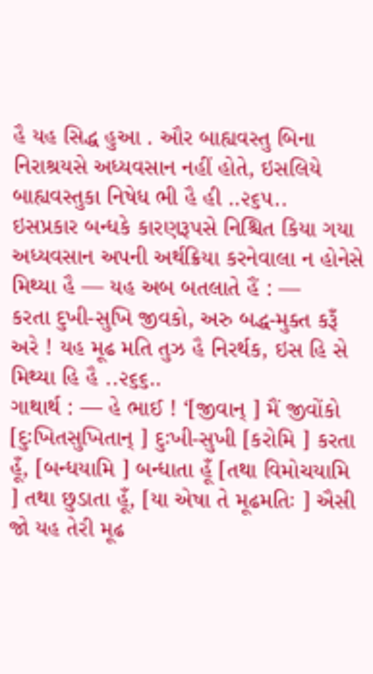હૈ યહ સિદ્ધ હુઆ . ઔર બાહ્યવસ્તુ બિના નિરાશ્રયસે અધ્યવસાન નહીં હોતે, ઇસલિયે બાહ્યવસ્તુકા નિષેધ ભી હૈ હી ..૨૬૫..
ઇસપ્રકાર બન્ધકે કારણરૂપસે નિશ્ચિત કિયા ગયા અધ્યવસાન અપની અર્થક્રિયા કરનેવાલા ન હોનેસે મિથ્યા હૈ — યહ અબ બતલાતે હૈં : —
કરતા દુખી-સુખિ જીવકો, અરુ બદ્ધ-મુક્ત કરૂઁ અરે ! યહ મૂઢ મતિ તુઝ હૈ નિરર્થક, ઇસ હિ સે મિથ્યા હિ હૈ ..૨૬૬..
ગાથાર્થ : — હે ભાઈ ! ‘[જીવાન્ ] મૈં જીવોંકો [દુઃખિતસુખિતાન્ ] દુઃખી-સુખી [કરોમિ ] કરતા હૂઁ, [બન્ધયામિ ] બન્ધાતા હૂઁ [તથા વિમોચયામિ ] તથા છુડાતા હૂઁ, [યા એષા તે મૂઢમતિઃ ] ઐસી જો યહ તેરી મૂઢ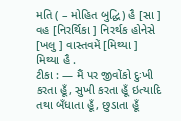મતિ ( – મોહિત બુદ્ધિ) હૈ [સા ] વહ [નિરર્થિકા ] નિરર્થક હોનેસે [ખલુ ] વાસ્તવમેં [મિથ્યા ] મિથ્યા હૈ .
ટીકા : — મૈં પર જીવોંકો દુઃખી કરતા હૂઁ, સુખી કરતા હૂઁ ઇત્યાદિ તથા બઁધાતા હૂઁ, છુડાતા હૂઁ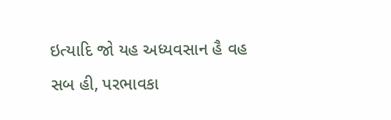ઇત્યાદિ જો યહ અધ્યવસાન હૈ વહ સબ હી, પરભાવકા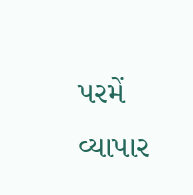પરમેં વ્યાપાર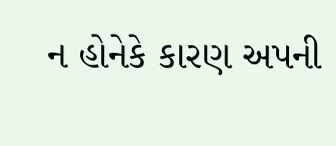ન હોનેકે કારણ અપની